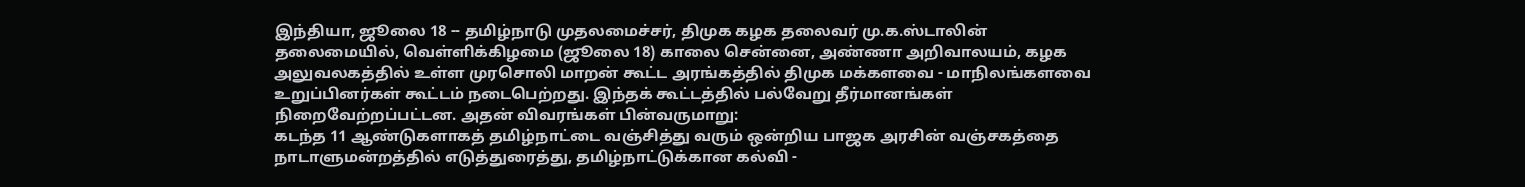இந்தியா, ஜூலை 18 -- தமிழ்நாடு முதலமைச்சர், திமுக கழக தலைவர் மு.க.ஸ்டாலின் தலைமையில், வெள்ளிக்கிழமை (ஜூலை 18) காலை சென்னை, அண்ணா அறிவாலயம், கழக அலுவலகத்தில் உள்ள முரசொலி மாறன் கூட்ட அரங்கத்தில் திமுக மக்களவை - மாநிலங்களவை உறுப்பினர்கள் கூட்டம் நடைபெற்றது. இந்தக் கூட்டத்தில் பல்வேறு தீர்மானங்கள் நிறைவேற்றப்பட்டன. அதன் விவரங்கள் பின்வருமாறு:
கடந்த 11 ஆண்டுகளாகத் தமிழ்நாட்டை வஞ்சித்து வரும் ஒன்றிய பாஜக அரசின் வஞ்சகத்தை நாடாளுமன்றத்தில் எடுத்துரைத்து, தமிழ்நாட்டுக்கான கல்வி -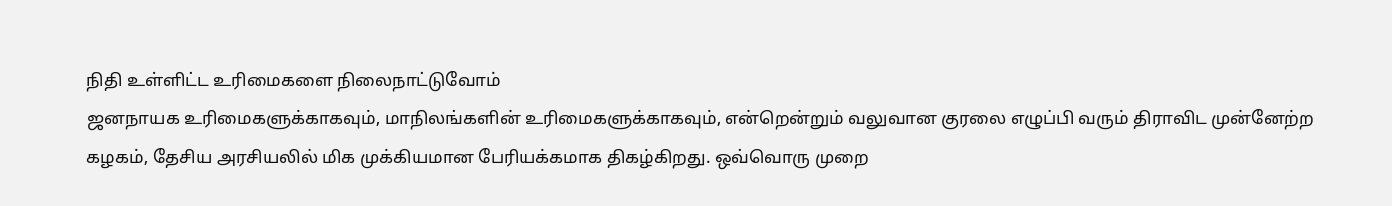நிதி உள்ளிட்ட உரிமைகளை நிலைநாட்டுவோம்
ஜனநாயக உரிமைகளுக்காகவும், மாநிலங்களின் உரிமைகளுக்காகவும், என்றென்றும் வலுவான குரலை எழுப்பி வரும் திராவிட முன்னேற்ற கழகம், தேசிய அரசியலில் மிக முக்கியமான பேரியக்கமாக திகழ்கிறது. ஒவ்வொரு முறை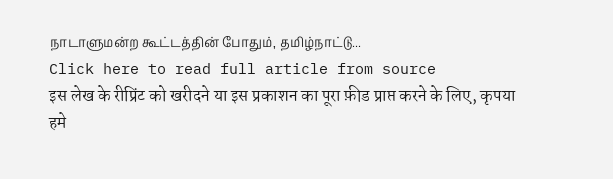நாடாளுமன்ற கூட்டத்தின் போதும், தமிழ்நாட்டு...
Click here to read full article from source
इस लेख के रीप्रिंट को खरीदने या इस प्रकाशन का पूरा फ़ीड प्राप्त करने के लिए, कृपया
हमे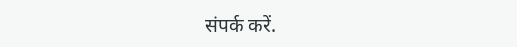संपर्क करें.